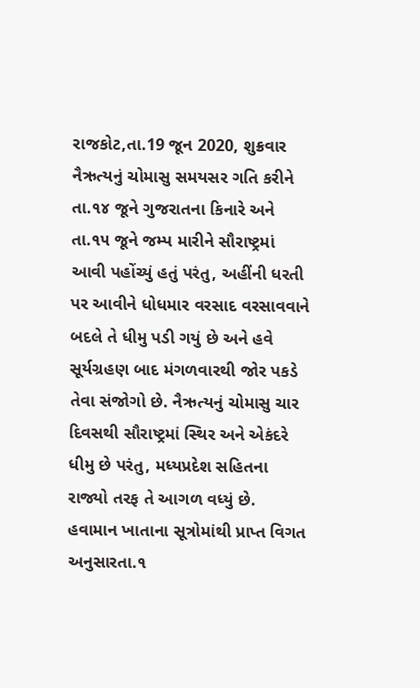રાજકોટ,તા.19 જૂન 2020, શુક્રવાર
નૈઋત્યનું ચોમાસુ સમયસર ગતિ કરીને તા.૧૪ જૂને ગુજરાતના કિનારે અને તા.૧૫ જૂને જમ્પ મારીને સૌરાષ્ટ્રમાં આવી પહોંચ્યું હતું પરંતુ, અહીંની ધરતી પર આવીને ધોધમાર વરસાદ વરસાવવાને બદલે તે ધીમુ પડી ગયું છે અને હવે સૂર્યગ્રહણ બાદ મંગળવારથી જોર પકડે તેવા સંજોગો છે. નૈઋત્યનું ચોમાસુ ચાર દિવસથી સૌરાષ્ટ્રમાં સ્થિર અને એકંદરે ધીમુ છે પરંતુ, મધ્યપ્રદેશ સહિતના રાજ્યો તરફ તે આગળ વધ્યું છે.
હવામાન ખાતાના સૂત્રોમાંથી પ્રાપ્ત વિગત અનુસારતા.૧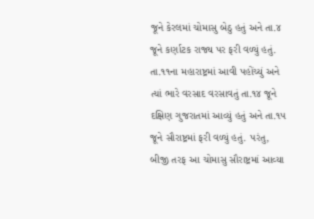જૂને કેરલમાં ચોમાસુ બેઠુ હતું અને તા.૪ જૂને કર્ણાટક રાજ્ય પર ફરી વળ્યું હતું. તા.૧૧ના મહારાષ્ટ્રમાં આવી પહોંચ્યું અને ત્યાં ભારે વરસાદ વરસાવતું તા.૧૪ જૂને દક્ષિણ ગુજરાતમાં આવ્યું હતું અને તા.૧૫ જૂને સૌરાષ્ટ્રમાં ફરી વળ્યું હતું. પરંતુ, બીજી તરફ આ ચોમાસુ સૌરાષ્ટ્રમાં આવ્યા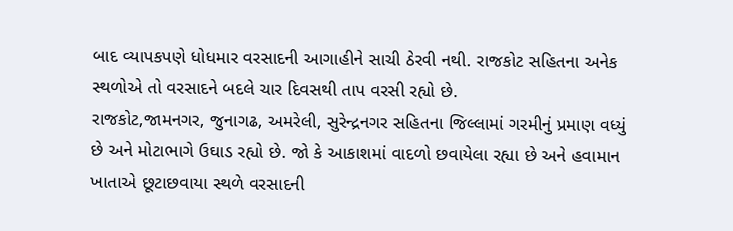બાદ વ્યાપકપણે ધોધમાર વરસાદની આગાહીને સાચી ઠેરવી નથી. રાજકોટ સહિતના અનેક સ્થળોએ તો વરસાદને બદલે ચાર દિવસથી તાપ વરસી રહ્યો છે.
રાજકોટ,જામનગર, જુનાગઢ, અમરેલી, સુરેન્દ્રનગર સહિતના જિલ્લામાં ગરમીનું પ્રમાણ વધ્યું છે અને મોટાભાગે ઉઘાડ રહ્યો છે. જો કે આકાશમાં વાદળો છવાયેલા રહ્યા છે અને હવામાન ખાતાએ છૂટાછવાયા સ્થળે વરસાદની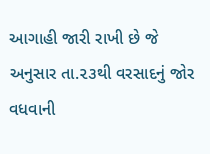આગાહી જારી રાખી છે જે અનુસાર તા.૨૩થી વરસાદનું જોર વધવાની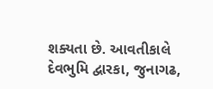શક્યતા છે. આવતીકાલે દેવભુમિ દ્વારકા, જુનાગઢ,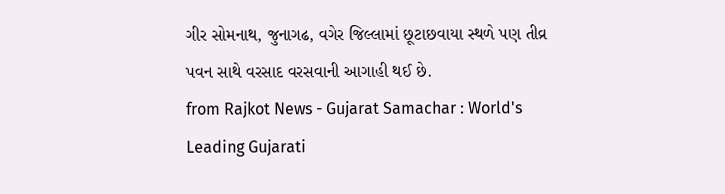ગીર સોમનાથ, જુનાગઢ, વગેર જિલ્લામાં છૂટાછવાયા સ્થળે પણ તીવ્ર પવન સાથે વરસાદ વરસવાની આગાહી થઈ છે.
from Rajkot News - Gujarat Samachar : World's Leading Gujarati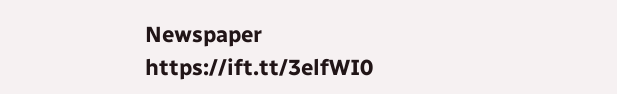Newspaper https://ift.tt/3elfWI0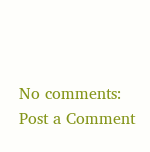No comments:
Post a Comment